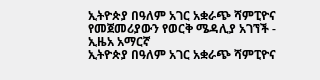ኢትዮጵያ በዓለም አገር አቋራጭ ሻምፒዮና የመጀመሪያውን የወርቅ ሜዳሊያ አገኘች - ኢዜአ አማርኛ
ኢትዮጵያ በዓለም አገር አቋራጭ ሻምፒዮና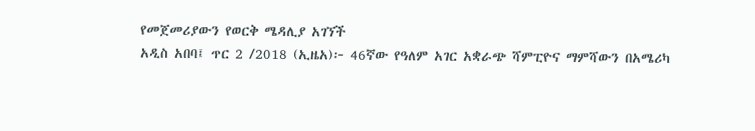የመጀመሪያውን የወርቅ ሜዳሊያ አገኘች
አዲስ አበባ፤ ጥር 2 /2018 (ኢዜአ)፦ 46ኛው የዓለም አገር አቋራጭ ሻምፒዮና ማምሻውን በአሜሪካ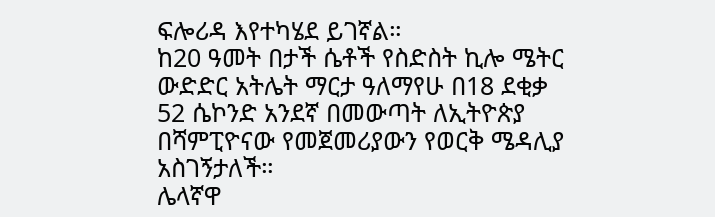ፍሎሪዳ እየተካሄደ ይገኛል።
ከ20 ዓመት በታች ሴቶች የስድስት ኪሎ ሜትር ውድድር አትሌት ማርታ ዓለማየሁ በ18 ደቂቃ 52 ሴኮንድ አንደኛ በመውጣት ለኢትዮጵያ በሻምፒዮናው የመጀመሪያውን የወርቅ ሜዳሊያ አስገኝታለች።
ሌላኛዋ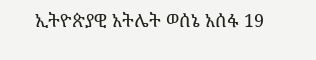ኢትዮጵያዊ አትሌት ወሰኔ አሰፋ 19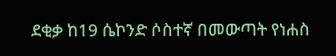ደቂቃ ከ19 ሴኮንድ ሶስተኛ በመውጣት የነሐስ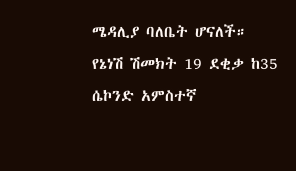ሜዳሊያ ባለቤት ሆናለች።
የኔነሽ ሽመክት 19 ደቂቃ ከ35 ሴኮንድ አምስተኛ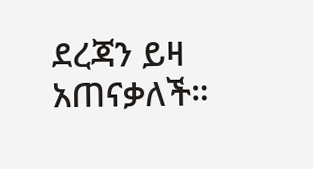ደረጃን ይዛ አጠናቃለች።